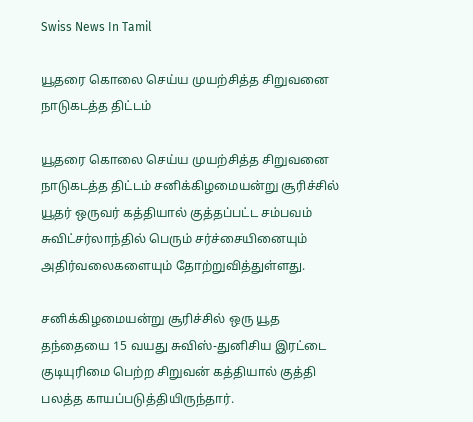Swiss News In Tamil

யூதரை கொலை செய்ய முயற்சித்த சிறுவனை நாடுகடத்த திட்டம்

யூதரை கொலை செய்ய முயற்சித்த சிறுவனை நாடுகடத்த திட்டம் சனிக்கிழமையன்று சூரிச்சில் யூதர் ஒருவர் கத்தியால் குத்தப்பட்ட சம்பவம் சுவிட்சர்லாந்தில் பெரும் சர்ச்சையினையும் அதிர்வலைகளையும் தோற்றுவித்துள்ளது.

சனிக்கிழமையன்று சூரிச்சில் ஒரு யூத தந்தையை 15 வயது சுவிஸ்-துனிசிய இரட்டை குடியுரிமை பெற்ற சிறுவன் கத்தியால் குத்தி பலத்த காயப்படுத்தியிருந்தார்.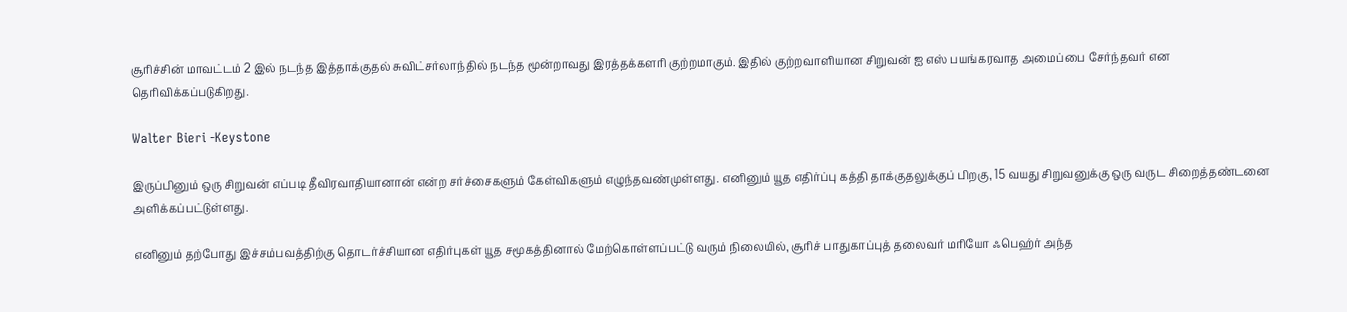சூரிச்சின் மாவட்டம் 2 இல் நடந்த இத்தாக்குதல் சுவிட்சர்லாந்தில் நடந்த மூன்றாவது இரத்தக்களரி குற்றமாகும். இதில் குற்றவாளியான சிறுவன் ஐ எஸ் பயங்கரவாத அமைப்பை சேர்ந்தவர் என தெரிவிக்கப்படுகிறது.

Walter Bieri -Keystone

இருப்பினும் ஒரு சிறுவன் எப்படி தீவிரவாதியானான் என்ற சர்ச்சைகளும் கேள்விகளும் எழுந்தவண்முள்ளது. எனினும் யூத எதிர்ப்பு கத்தி தாக்குதலுக்குப் பிறகு, 15 வயது சிறுவனுக்கு ஒரு வருட சிறைத்தண்டனை அளிக்கப்பட்டுள்ளது.

எனினும் தற்போது இச்சம்பவத்திற்கு தொடர்ச்சியான எதிர்புகள் யூத சமூகத்தினால் மேற்கொள்ளப்பட்டு வரும் நிலையில், சூரிச் பாதுகாப்புத் தலைவர் மரியோ ஃபெஹ்ர் அந்த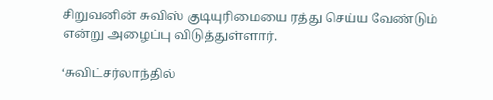சிறுவனின் சுவிஸ் குடியுரிமையை ரத்து செய்ய வேண்டும் என்று அழைப்பு விடுத்துள்ளார்.

‘சுவிட்சர்லாந்தில்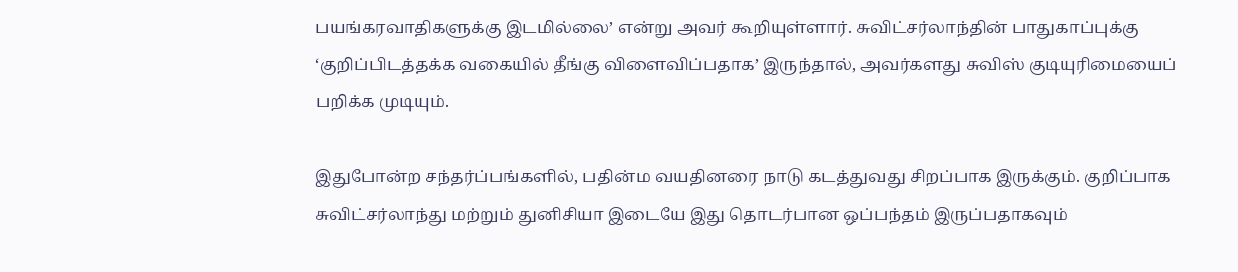பயங்கரவாதிகளுக்கு இடமில்லை’ என்று அவர் கூறியுள்ளார். சுவிட்சர்லாந்தின் பாதுகாப்புக்கு ‘குறிப்பிடத்தக்க வகையில் தீங்கு விளைவிப்பதாக’ இருந்தால், அவர்களது சுவிஸ் குடியுரிமையைப் பறிக்க முடியும்.

இதுபோன்ற சந்தர்ப்பங்களில், பதின்ம வயதினரை நாடு கடத்துவது சிறப்பாக இருக்கும். குறிப்பாக சுவிட்சர்லாந்து மற்றும் துனிசியா இடையே இது தொடர்பான ஒப்பந்தம் இருப்பதாகவும்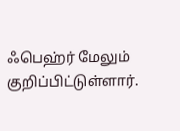ஃபெஹ்ர் மேலும் குறிப்பிட்டுள்ளார்.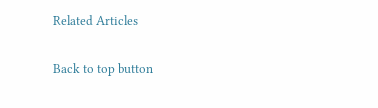Related Articles

Back to top button